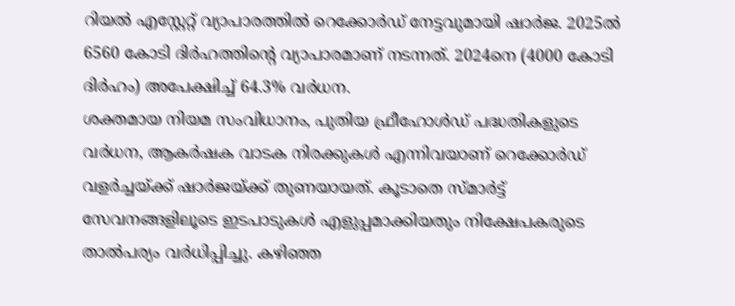റിയൽ എസ്റ്റേറ്റ് വ്യാപാരത്തിൽ റെക്കോർഡ് നേട്ടവുമായി ഷാർജ. 2025ൽ 6560 കോടി ദിർഹത്തിന്റെ വ്യാപാരമാണ് നടന്നത്. 2024നെ (4000 കോടി ദിർഹം) അപേക്ഷിച്ച് 64.3% വർധന.
ശക്തമായ നിയമ സംവിധാനം, പുതിയ ഫ്രീഹോൾഡ് പദ്ധതികളുടെ വർധന, ആകർഷക വാടക നിരക്കുകൾ എന്നിവയാണ് റെക്കോർഡ് വളർച്ചയ്ക്ക് ഷാർജയ്ക്ക് തുണയായത്. കൂടാതെ സ്മാർട്ട് സേവനങ്ങളിലൂടെ ഇടപാടുകൾ എളുപ്പമാക്കിയതും നിക്ഷേപകരുടെ താൽപര്യം വർധിപ്പിച്ചു. കഴിഞ്ഞ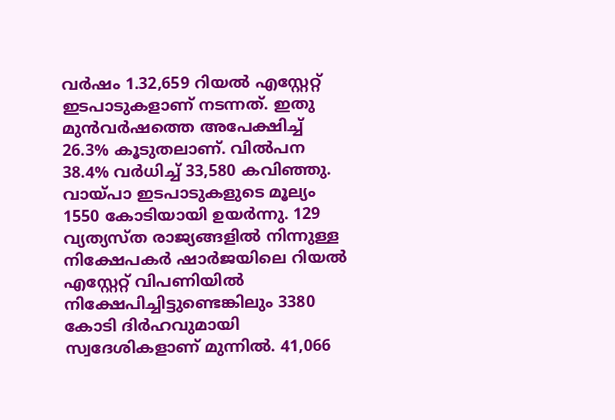വർഷം 1.32,659 റിയൽ എസ്റ്റേറ്റ് ഇടപാടുകളാണ് നടന്നത്. ഇതു മുൻവർഷത്തെ അപേക്ഷിച്ച് 26.3% കൂടുതലാണ്. വിൽപന 38.4% വർധിച്ച് 33,580 കവിഞ്ഞു.
വായ്പാ ഇടപാടുകളുടെ മൂല്യം 1550 കോടിയായി ഉയർന്നു. 129 വ്യത്യസ്ത രാജ്യങ്ങളിൽ നിന്നുള്ള നിക്ഷേപകർ ഷാർജയിലെ റിയൽ എസ്റ്റേറ്റ് വിപണിയിൽ നിക്ഷേപിച്ചിട്ടുണ്ടെങ്കിലും 3380 കോടി ദിർഹവുമായി സ്വദേശികളാണ് മുന്നിൽ. 41,066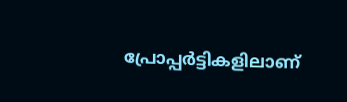പ്രോപ്പർട്ടികളിലാണ്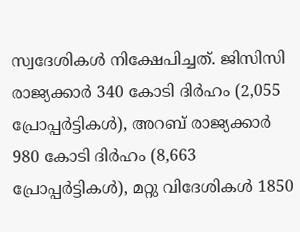സ്വദേശികൾ നിക്ഷേപിച്ചത്. ജിസിസി രാജ്യക്കാർ 340 കോടി ദിർഹം (2,055 പ്രോപ്പർട്ടികൾ), അറബ് രാജ്യക്കാർ 980 കോടി ദിർഹം (8,663 പ്രോപ്പർട്ടികൾ), മറ്റു വിദേശികൾ 1850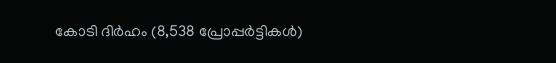കോടി ദിർഹം (8,538 പ്രോപ്പർട്ടികൾ)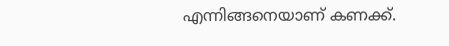എന്നിങ്ങനെയാണ് കണക്ക്.